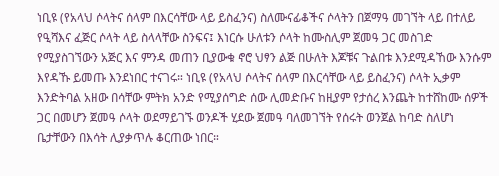ነቢዩ (የአላህ ሶላትና ሰላም በእርሳቸው ላይ ይስፈንና) ስለሙናፊቆችና ሶላትን በጀማዓ መገኘት ላይ በተለይ የዒሻእና ፈጅር ሶላት ላይ ስላላቸው ስንፍና፤ እነርሱ ሁለቱን ሶላት ከሙስሊም ጀመዓ ጋር መስገድ የሚያስገኘውን አጅር እና ምንዳ መጠን ቢያውቁ ኖሮ ህፃን ልጅ በሁለት እጆቹና ጉልበቱ እንደሚዳኸው እንሱም እየዳኹ ይመጡ እንደነበር ተናገሩ። ነቢዩ (የአላህ ሶላትና ሰላም በእርሳቸው ላይ ይስፈንና) ሶላት ኢቃም እንድትባል አዘው በሳቸው ምትክ አንድ የሚያሰግድ ሰው ሊመድቡና ከዚያም የታሰረ እንጨት ከተሸከሙ ሰዎች ጋር በመሆን ጀመዓ ሶላት ወደማይገኙ ወንዶች ሂደው ጀመዓ ባለመገኘት የሰሩት ወንጀል ከባድ ስለሆነ ቤታቸውን በእሳት ሊያቃጥሉ ቆርጠው ነበር።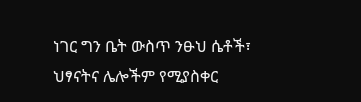ነገር ግን ቤት ውስጥ ንፁህ ሴቶች፣ ህፃናትና ሌሎችም የሚያስቀር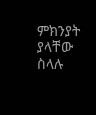ምክንያት ያላቸው ስላሉ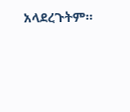አላደረጉትም።